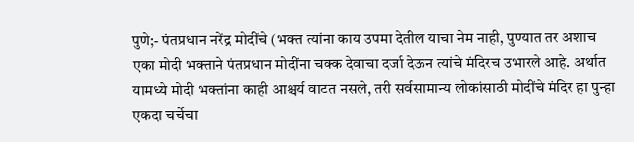पुणे;- पंतप्रधान नरेंद्र मोदींचे (भक्त त्यांना काय उपमा देतील याचा नेम नाही, पुण्यात तर अशाच एका मोदी भक्ताने पंतप्रधान मोदींना चक्क देवाचा दर्जा देऊन त्यांचे मंदिरच उभारले आहे. अर्थात यामध्ये मोदी भक्तांना काही आश्चर्य वाटत नसले, तरी सर्वसामान्य लोकांसाठी मोदींचे मंदिर हा पुन्हा एकदा चर्चेचा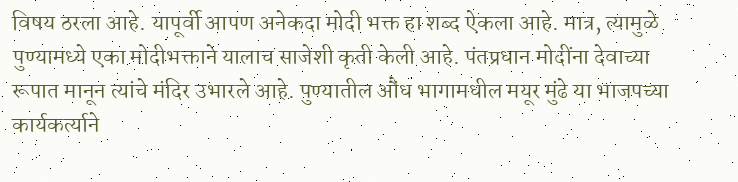विषय ठरला आहे. यापूर्वी आपण अनेकदा मोदी भक्त हा शब्द ऐकला आहे. मात्र, त्यामुळे पुण्यामध्ये एका मोदीभक्ताने यालाच साजेशी कृती केली आहे. पंतप्रधान मोदींना देवाच्या रूपात मानून त्यांचे मंदिर उभारले आहे. पुण्यातील औंध भागामधील मयूर मुंढे या भाजपच्या कार्यकर्त्याने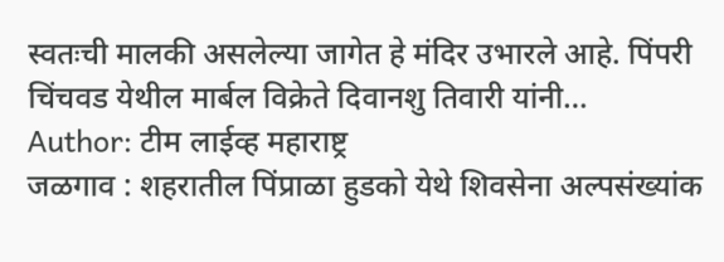स्वतःची मालकी असलेल्या जागेत हे मंदिर उभारले आहे. पिंपरी चिंचवड येथील मार्बल विक्रेते दिवानशु तिवारी यांनी…
Author: टीम लाईव्ह महाराष्ट्र
जळगाव : शहरातील पिंप्राळा हुडको येथे शिवसेना अल्पसंख्यांक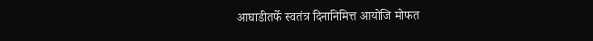आघाडीतर्फे स्वतंत्र दिनानिमित्त आयोजि मोफत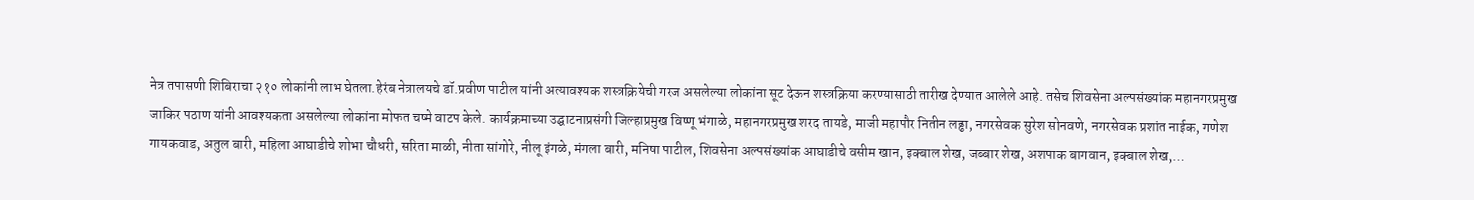नेत्र तपासणी शिबिराचा २१० लोकांनी लाभ घेतला.हेरंब नेत्रालयचे डॉ.प्रवीण पाटील यांनी अत्यावश्यक शस्त्रक्रियेची गरज असलेल्या लोकांना सूट देऊन शस्त्रक्रिया करण्यासाठी तारीख देण्यात आलेले आहे. तसेच शिवसेना अल्पसंख्यांक महानगरप्रमुख जाकिर पठाण यांनी आवश्यकता असलेल्या लोकांना मोफत चष्मे वाटप केले. कार्यक्रमाच्या उद्घाटनाप्रसंगी जिल्हाप्रमुख विष्णू भंगाळे, महानगरप्रमुख शरद तायडे, माजी महापौर नितीन लढ्ढा, नगरसेवक सुरेश सोनवणे, नगरसेवक प्रशांत नाईक, गणेश गायकवाड, अतुल बारी, महिला आघाडीचे शोभा चौधरी, सरिता माळी, नीता सांगोरे, नीलू इंगळे, मंगला बारी, मनिषा पाटील, शिवसेना अल्पसंख्यांक आघाडीचे वसीम खान, इक्बाल शेख, जब्बार शेख, अशपाक बागवान, इक्बाल शेख,…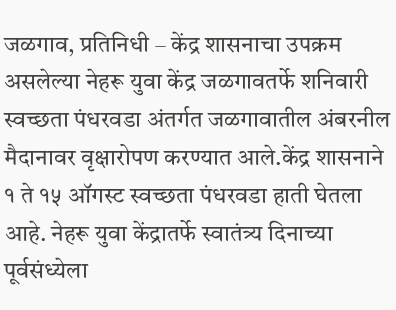जळगाव, प्रतिनिधी – केंद्र शासनाचा उपक्रम असलेल्या नेहरू युवा केंद्र जळगावतर्फे शनिवारी स्वच्छता पंधरवडा अंतर्गत जळगावातील अंबरनील मैदानावर वृक्षारोपण करण्यात आले.केंद्र शासनाने १ ते १५ ऑगस्ट स्वच्छता पंधरवडा हाती घेतला आहे. नेहरू युवा केंद्रातर्फे स्वातंत्र्य दिनाच्या पूर्वसंध्येला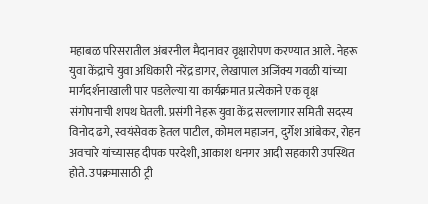महाबळ परिसरातील अंबरनील मैदानावर वृक्षारोपण करण्यात आले. नेहरू युवा केंद्राचे युवा अधिकारी नरेंद्र डागर, लेखापाल अजिंक्य गवळी यांच्या मार्गदर्शनाखाली पार पडलेल्या या कार्यक्रमात प्रत्येकाने एक वृक्ष संगोपनाची शपथ घेतली. प्रसंगी नेहरू युवा केंद्र सल्लागार समिती सदस्य विनोद ढगे, स्वयंसेवक हेतल पाटील, कोमल महाजन, दुर्गेश आंबेकर, रोहन अवचारे यांच्यासह दीपक परदेशी, आकाश धनगर आदी सहकारी उपस्थित होते. उपक्रमासाठी ट्री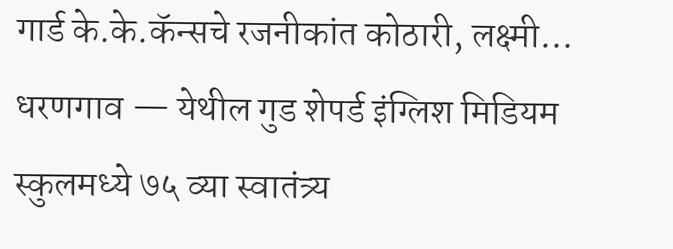गार्ड के.के.कॅन्सचे रजनीकांत कोठारी, लक्ष्मी…
धरणगाव — येथील गुड शेपर्ड इंग्लिश मिडियम स्कुलमध्ये ७५ व्या स्वातंत्र्य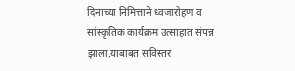दिनाच्या निमित्ताने ध्वजारोहण व सांस्कृतिक कार्यक्रम उत्साहात संपन्न झाला.याबाबत सविस्तर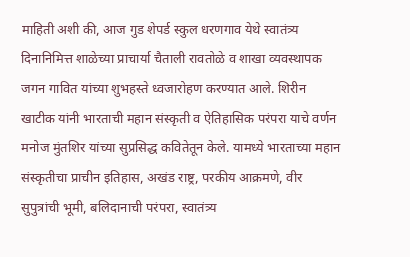माहिती अशी की, आज गुड शेपर्ड स्कुल धरणगाव येथे स्वातंत्र्य दिनानिमित्त शाळेच्या प्राचार्या चैताली रावतोळे व शाखा व्यवस्थापक जगन गावित यांच्या शुभहस्ते ध्वजारोहण करण्यात आले. शिरीन खाटीक यांनी भारताची महान संस्कृती व ऐतिहासिक परंपरा याचे वर्णन मनोज मुंतशिर यांच्या सुप्रसिद्ध कवितेतून केले. यामध्ये भारताच्या महान संस्कृतीचा प्राचीन इतिहास, अखंड राष्ट्र, परकीय आक्रमणे, वीर सुपुत्रांची भूमी, बलिदानाची परंपरा, स्वातंत्र्य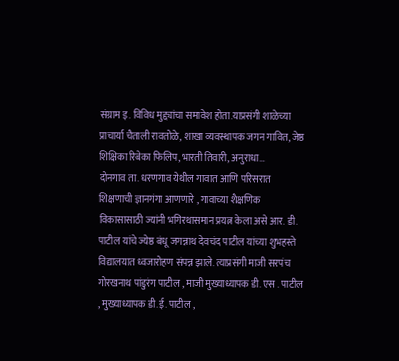संग्राम इ. विविध मुद्द्यांचा समावेश होता.याप्रसंगी शाळेच्या प्राचार्या चैताली रावतोळे, शाखा व्यवस्थापक जगन गावित, जेष्ठ शिक्षिका रिबेका फिलिप, भारती तिवारी, अनुराधा…
दोनगाव ता. धरणगाव येथील गावात आणि परिसरात शिक्षणाची ज्ञानगंगा आणणारे , गावाच्या शैक्षणिक विकासासाठी ज्यांनी भगिरथासमान प्रयत्न केला असे आर. डी. पाटील यांचे ज्येष्ठ बंधू जगन्नाथ देवचंद पाटील यांच्या शुभहस्ते विद्यालयात ध्वजारोहण संपन्न झाले. त्याप्रसंगी माजी सरपंच गोरखनाथ पांडुरंग पाटील , माजी मुख्याध्यापक डी. एस . पाटील , मुख्याध्यापक डी.ई. पाटील ,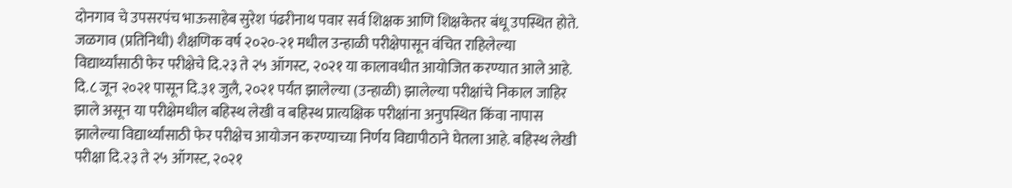दोनगाव चे उपसरपंच भाऊसाहेब सुरेश पंढरीनाथ पवार सर्व शिक्षक आणि शिक्षकेतर बंधू उपस्थित होते.
जळगाव (प्रतिनिधी) शैक्षणिक वर्ष २०२०-२१ मधील उन्हाळी परीक्षेपासून वंचित राहिलेल्या विद्यार्थ्यांसाठी फेर परीक्षेचे दि.२३ ते २५ ऑगस्ट, २०२१ या कालावधीत आयोजित करण्यात आले आहे. दि.८ जून २०२१ पासून दि.३१ जुलै, २०२१ पर्यंत झालेल्या (उन्हाळी) झालेल्या परीक्षांचे निकाल जाहिर झाले असून या परीक्षेमधील बहिस्थ लेखी व बहिस्थ प्रात्यक्षिक परीक्षांना अनुपस्थित किंवा नापास झालेल्या विद्यार्थ्यांसाठी फेर परीक्षेच आयोजन करण्याच्या निर्णय विद्यापीठाने घेतला आहे. बहिस्थ लेखी परीक्षा दि.२३ ते २५ ऑगस्ट, २०२१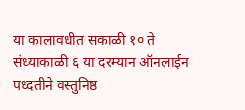या कालावधीत सकाळी १० ते संध्याकाळी ६ या दरम्यान ऑनलाईन पध्दतीने वस्तुनिष्ठ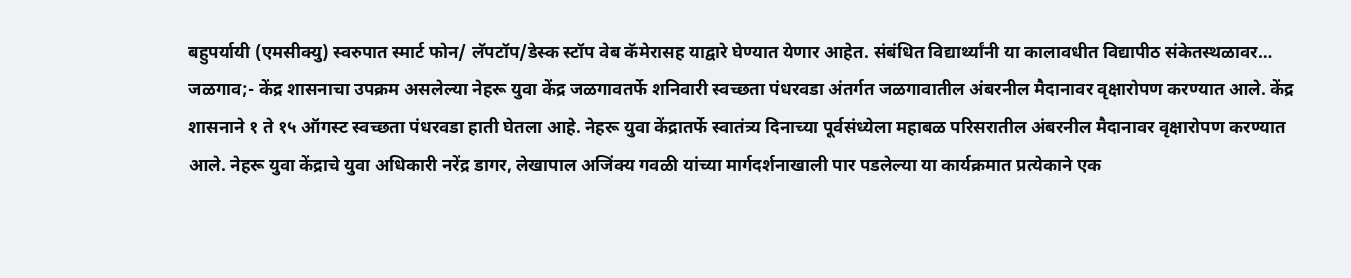बहुपर्यायी (एमसीक्यु) स्वरुपात स्मार्ट फोन/ लॅपटॉप/डेस्क स्टॉप वेब कॅमेरासह याद्वारे घेण्यात येणार आहेत. संबंधित विद्यार्थ्यांनी या कालावधीत विद्यापीठ संकेतस्थळावर…
जळगाव;- केंद्र शासनाचा उपक्रम असलेल्या नेहरू युवा केंद्र जळगावतर्फे शनिवारी स्वच्छता पंधरवडा अंतर्गत जळगावातील अंबरनील मैदानावर वृक्षारोपण करण्यात आले. केंद्र शासनाने १ ते १५ ऑगस्ट स्वच्छता पंधरवडा हाती घेतला आहे. नेहरू युवा केंद्रातर्फे स्वातंत्र्य दिनाच्या पूर्वसंध्येला महाबळ परिसरातील अंबरनील मैदानावर वृक्षारोपण करण्यात आले. नेहरू युवा केंद्राचे युवा अधिकारी नरेंद्र डागर, लेखापाल अजिंक्य गवळी यांच्या मार्गदर्शनाखाली पार पडलेल्या या कार्यक्रमात प्रत्येकाने एक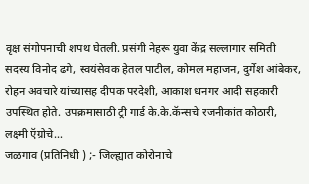वृक्ष संगोपनाची शपथ घेतली. प्रसंगी नेहरू युवा केंद्र सल्लागार समिती सदस्य विनोद ढगे, स्वयंसेवक हेतल पाटील, कोमल महाजन, दुर्गेश आंबेकर, रोहन अवचारे यांच्यासह दीपक परदेशी, आकाश धनगर आदी सहकारी उपस्थित होते. उपक्रमासाठी ट्री गार्ड के.के.कॅन्सचे रजनीकांत कोठारी, लक्ष्मी ऍग्रोचे…
जळगाव (प्रतिनिधी ) ;- जिल्ह्यात कोरोनाचे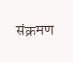संक्रमण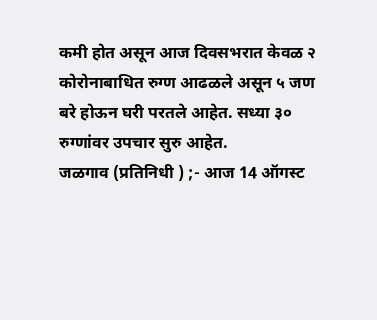कमी होत असून आज दिवसभरात केवळ २ कोरोनाबाधित रुग्ण आढळले असून ५ जण बरे होऊन घरी परतले आहेत. सध्या ३० रुग्णांवर उपचार सुरु आहेत.
जळगाव (प्रतिनिधी ) ;- आज 14 ऑगस्ट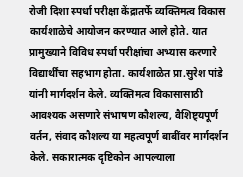रोजी दिशा स्पर्धा परीक्षा केंद्रातर्फे व्यक्तिमत्व विकास कार्यशाळेचे आयोजन करण्यात आले होते. यात प्रामुख्याने विविध स्पर्धा परीक्षांचा अभ्यास करणारे विद्यार्थींचा सहभाग होता. कार्यशाळेत प्रा.सुरेश पांडे यांनी मार्गदर्शन केले. व्यक्तिमत्व विकासासाठी आवश्यक असणारे संभाषण कौशल्य, वैशिष्ट्यपूर्ण वर्तन, संवाद कौशल्य या महत्वपूर्ण बाबींवर मार्गदर्शन केले. सकारात्मक दृष्टिकोन आपल्याला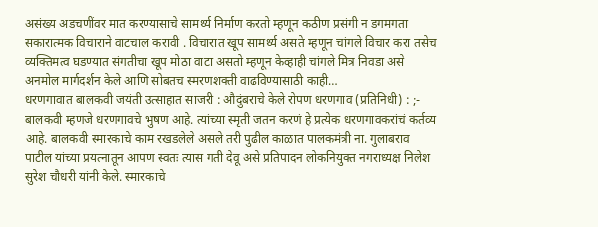असंख्य अडचणींवर मात करण्यासाचे सामर्थ्य निर्माण करतो म्हणून कठीण प्रसंगी न डगमगता सकारात्मक विचाराने वाटचाल करावी . विचारात खूप सामर्थ्य असते म्हणून चांगले विचार करा तसेच व्यक्तिमत्व घडण्यात संगतीचा खूप मोठा वाटा असतो म्हणून केव्हाही चांगले मित्र निवडा असे अनमोल मार्गदर्शन केले आणि सोबतच स्मरणशक्ती वाढविण्यासाठी काही…
धरणगावात बालकवी जयंती उत्साहात साजरी : औदुंबराचे केले रोपण धरणगाव (प्रतिनिधी) : ;- बालकवी म्हणजे धरणगावचे भुषण आहे. त्यांच्या स्मृती जतन करणं हे प्रत्येक धरणगावकरांचं कर्तव्य आहे. बालकवी स्मारकाचे काम रखडलेले असले तरी पुढील काळात पालकमंत्री ना. गुलाबराव पाटील यांच्या प्रयत्नातून आपण स्वतः त्यास गती देवू असे प्रतिपादन लोकनियुक्त नगराध्यक्ष निलेश सुरेश चौधरी यांनी केले. स्मारकाचे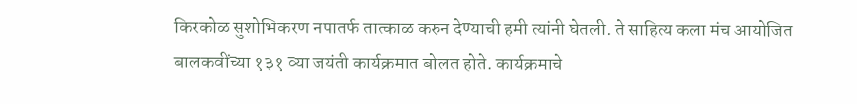किरकोळ सुशोभिकरण नपातर्फ तात्काळ करुन देण्याची हमी त्यांनी घेतली. ते साहित्य कला मंच आयोजित बालकवींच्या १३१ व्या जयंती कार्यक्रमात बोलत होते. कार्यक्रमाचे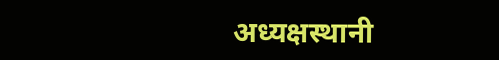अध्यक्षस्थानी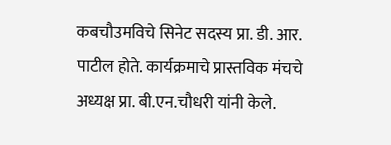कबचौउमविचे सिनेट सदस्य प्रा. डी. आर. पाटील होते. कार्यक्रमाचे प्रास्तविक मंचचे अध्यक्ष प्रा. बी.एन.चौधरी यांनी केले.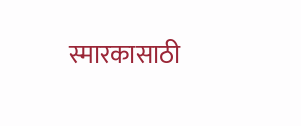स्मारकासाठी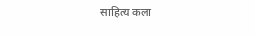साहित्य कला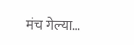मंच गेल्या…